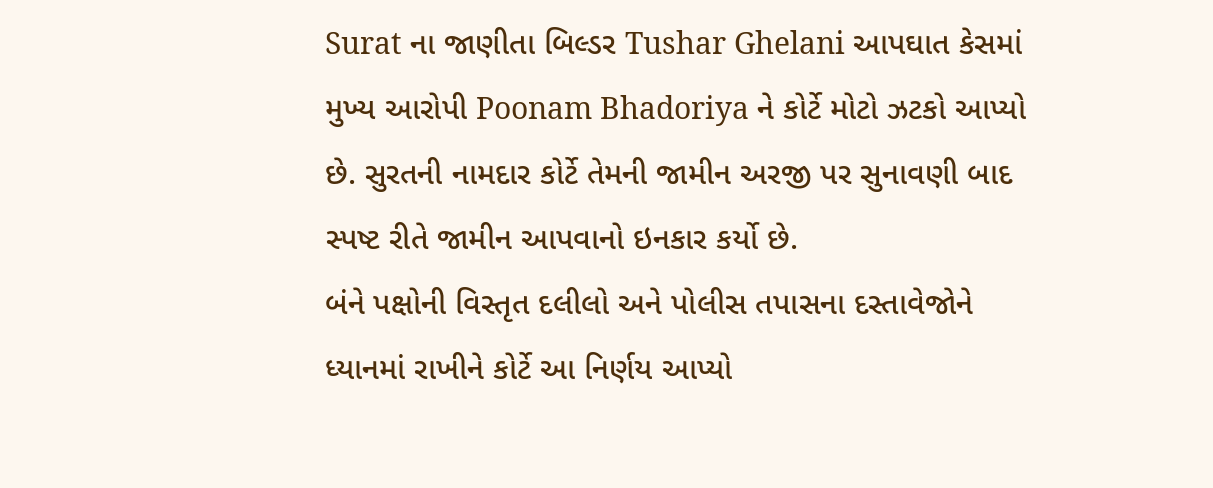Surat ના જાણીતા બિલ્ડર Tushar Ghelani આપઘાત કેસમાં મુખ્ય આરોપી Poonam Bhadoriya ને કોર્ટે મોટો ઝટકો આપ્યો છે. સુરતની નામદાર કોર્ટે તેમની જામીન અરજી પર સુનાવણી બાદ સ્પષ્ટ રીતે જામીન આપવાનો ઇનકાર કર્યો છે.
બંને પક્ષોની વિસ્તૃત દલીલો અને પોલીસ તપાસના દસ્તાવેજોને ધ્યાનમાં રાખીને કોર્ટે આ નિર્ણય આપ્યો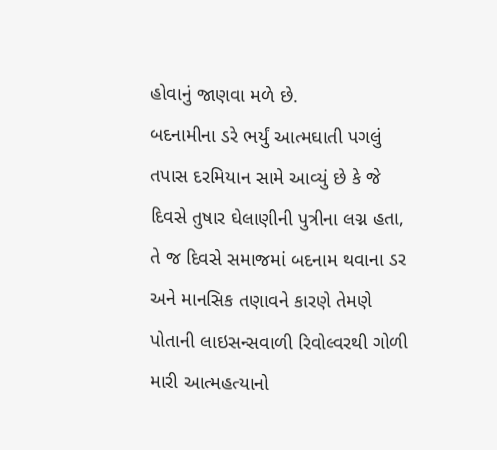હોવાનું જાણવા મળે છે.
બદનામીના ડરે ભર્યું આત્મઘાતી પગલું
તપાસ દરમિયાન સામે આવ્યું છે કે જે દિવસે તુષાર ઘેલાણીની પુત્રીના લગ્ન હતા, તે જ દિવસે સમાજમાં બદનામ થવાના ડર અને માનસિક તણાવને કારણે તેમણે પોતાની લાઇસન્સવાળી રિવોલ્વરથી ગોળી મારી આત્મહત્યાનો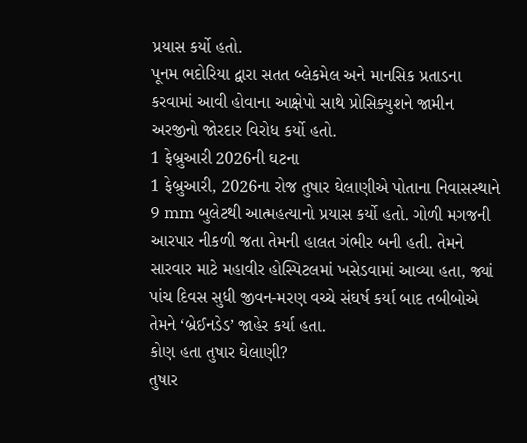પ્રયાસ કર્યો હતો.
પૂનમ ભદોરિયા દ્વારા સતત બ્લેકમેલ અને માનસિક પ્રતાડના કરવામાં આવી હોવાના આક્ષેપો સાથે પ્રોસિક્યુશને જામીન અરજીનો જોરદાર વિરોધ કર્યો હતો.
1 ફેબ્રુઆરી 2026ની ઘટના
1 ફેબ્રુઆરી, 2026ના રોજ તુષાર ઘેલાણીએ પોતાના નિવાસસ્થાને 9 mm બુલેટથી આત્મહત્યાનો પ્રયાસ કર્યો હતો. ગોળી મગજની આરપાર નીકળી જતા તેમની હાલત ગંભીર બની હતી. તેમને સારવાર માટે મહાવીર હોસ્પિટલમાં ખસેડવામાં આવ્યા હતા, જ્યાં પાંચ દિવસ સુધી જીવન-મરણ વચ્ચે સંઘર્ષ કર્યા બાદ તબીબોએ તેમને ‘બ્રેઈનડેડ’ જાહેર કર્યા હતા.
કોણ હતા તુષાર ઘેલાણી?
તુષાર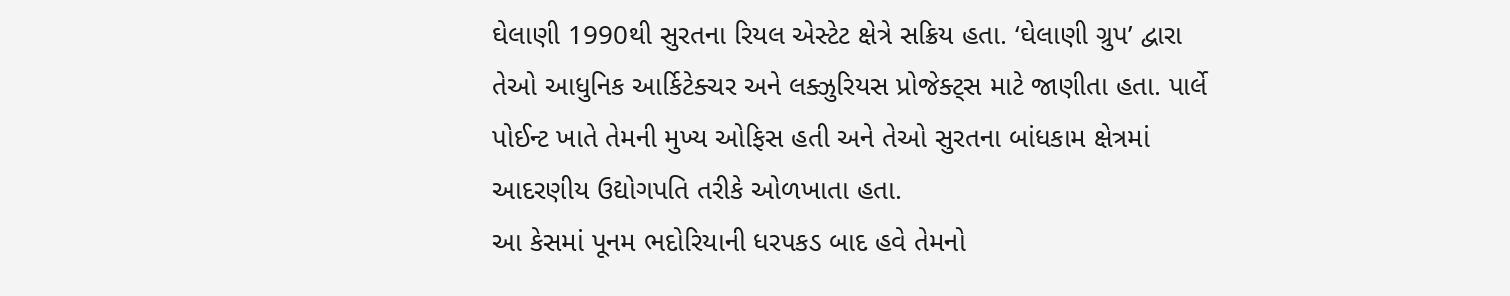ઘેલાણી 1990થી સુરતના રિયલ એસ્ટેટ ક્ષેત્રે સક્રિય હતા. ‘ઘેલાણી ગ્રુપ’ દ્વારા તેઓ આધુનિક આર્કિટેક્ચર અને લક્ઝુરિયસ પ્રોજેક્ટ્સ માટે જાણીતા હતા. પાર્લે પોઈન્ટ ખાતે તેમની મુખ્ય ઓફિસ હતી અને તેઓ સુરતના બાંધકામ ક્ષેત્રમાં આદરણીય ઉદ્યોગપતિ તરીકે ઓળખાતા હતા.
આ કેસમાં પૂનમ ભદોરિયાની ધરપકડ બાદ હવે તેમનો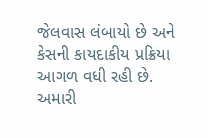જેલવાસ લંબાયો છે અને કેસની કાયદાકીય પ્રક્રિયા આગળ વધી રહી છે.
અમારી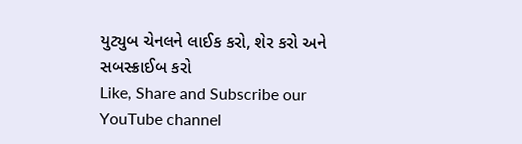યુટ્યુબ ચેનલને લાઈક કરો, શેર કરો અને સબસ્ક્રાઈબ કરો
Like, Share and Subscribe our YouTube channel